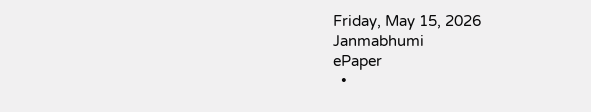Friday, May 15, 2026
Janmabhumi
ePaper
  •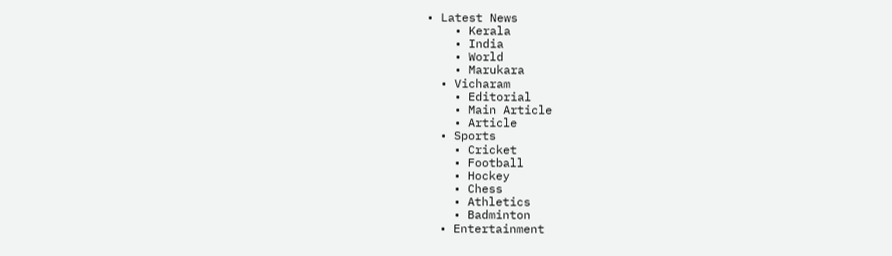• Latest News
    • Kerala
    • India
    • World
    • Marukara
  • Vicharam
    • Editorial
    • Main Article
    • Article
  • Sports
    • Cricket
    • Football
    • Hockey
    • Chess
    • Athletics
    • Badminton
  • Entertainment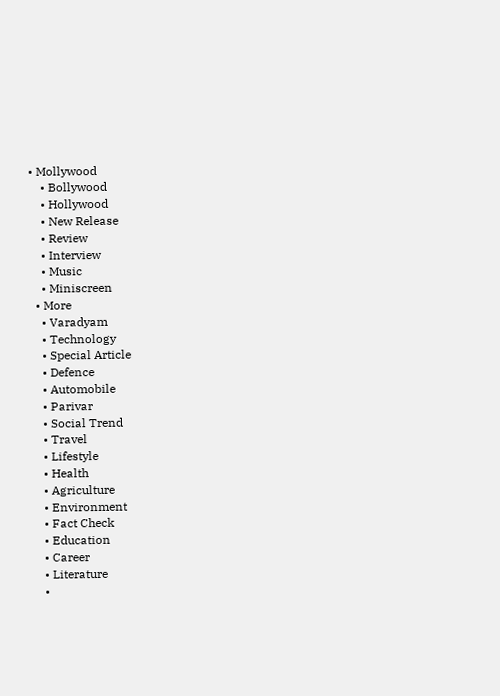• Mollywood
    • Bollywood
    • Hollywood
    • New Release
    • Review
    • Interview
    • Music
    • Miniscreen
  • More
    • Varadyam
    • Technology
    • Special Article
    • Defence
    • Automobile
    • Parivar
    • Social Trend
    • Travel
    • Lifestyle
    • Health
    • Agriculture
    • Environment
    • Fact Check
    • Education
    • Career
    • Literature
    •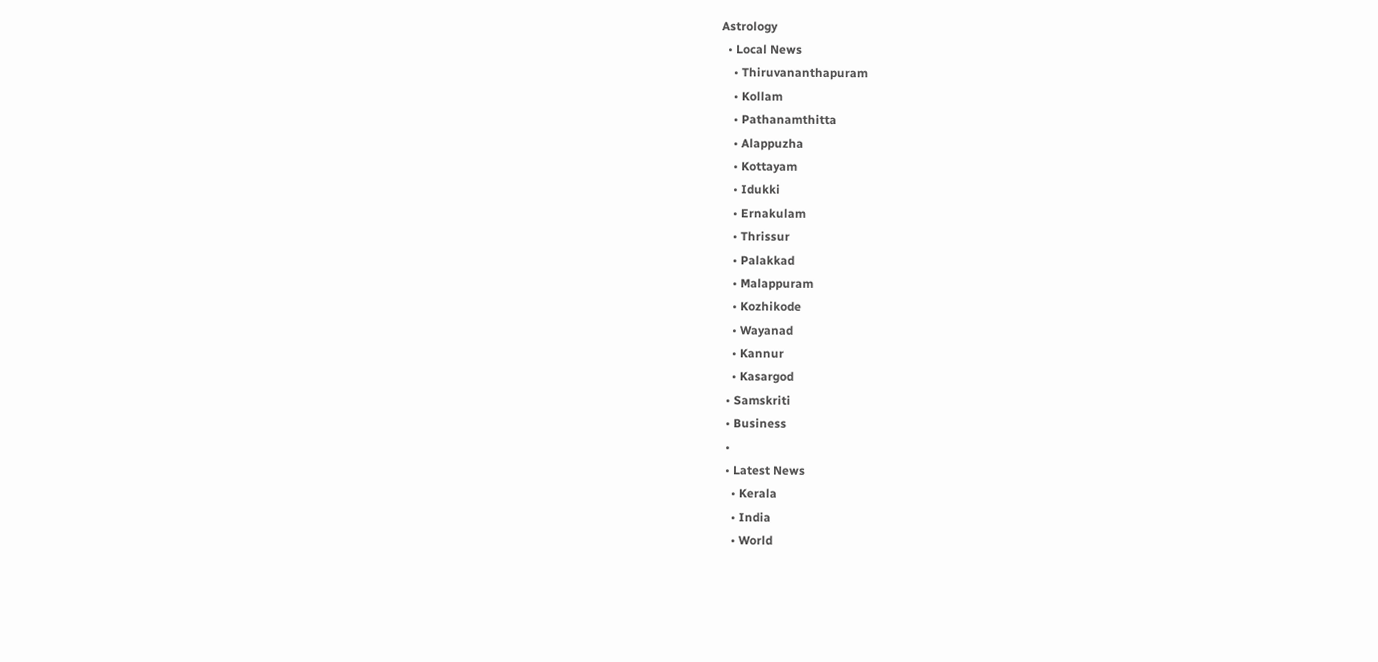Astrology
  • Local News
    • Thiruvananthapuram
    • Kollam
    • Pathanamthitta
    • Alappuzha
    • Kottayam
    • Idukki
    • Ernakulam
    • Thrissur
    • Palakkad
    • Malappuram
    • Kozhikode
    • Wayanad
    • Kannur
    • Kasargod
  • Samskriti
  • Business
  •
  • Latest News
    • Kerala
    • India
    • World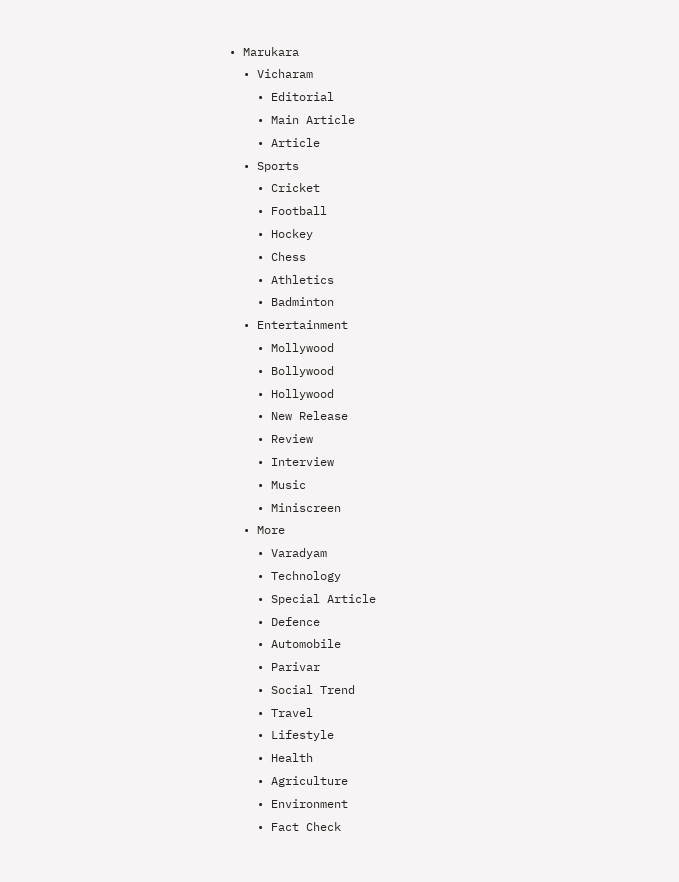• Marukara
  • Vicharam
    • Editorial
    • Main Article
    • Article
  • Sports
    • Cricket
    • Football
    • Hockey
    • Chess
    • Athletics
    • Badminton
  • Entertainment
    • Mollywood
    • Bollywood
    • Hollywood
    • New Release
    • Review
    • Interview
    • Music
    • Miniscreen
  • More
    • Varadyam
    • Technology
    • Special Article
    • Defence
    • Automobile
    • Parivar
    • Social Trend
    • Travel
    • Lifestyle
    • Health
    • Agriculture
    • Environment
    • Fact Check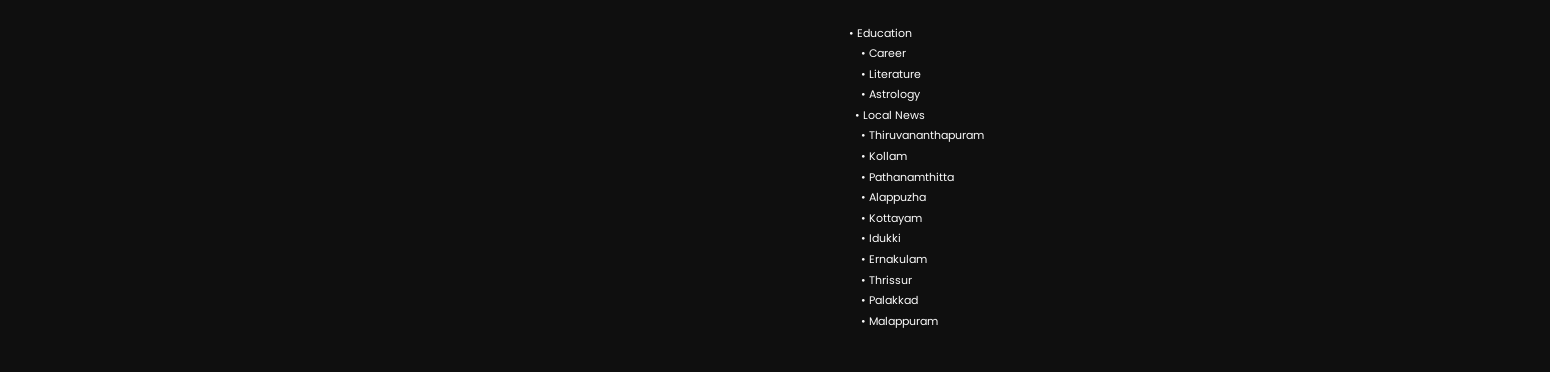• Education
    • Career
    • Literature
    • Astrology
  • Local News
    • Thiruvananthapuram
    • Kollam
    • Pathanamthitta
    • Alappuzha
    • Kottayam
    • Idukki
    • Ernakulam
    • Thrissur
    • Palakkad
    • Malappuram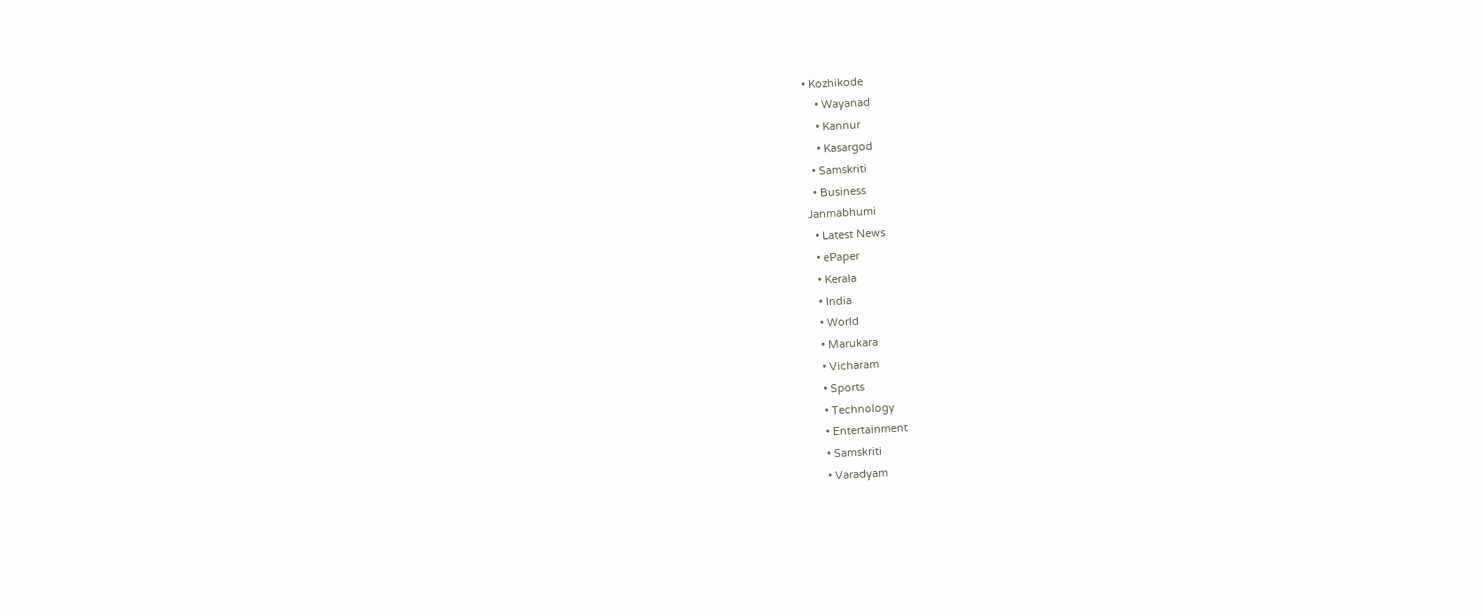• Kozhikode
    • Wayanad
    • Kannur
    • Kasargod
  • Samskriti
  • Business
Janmabhumi
  • Latest News
  • ePaper
  • Kerala
  • India
  • World
  • Marukara
  • Vicharam
  • Sports
  • Technology
  • Entertainment
  • Samskriti
  • Varadyam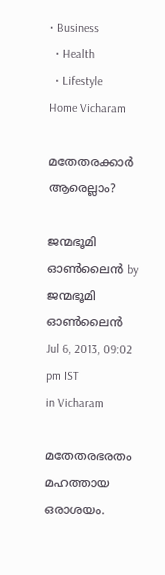• Business
  • Health
  • Lifestyle
Home Vicharam

മതേതരക്കാര്‍ ആരെല്ലാം?

ജന്മഭൂമി ഓണ്‍ലൈന്‍ by ജന്മഭൂമി ഓണ്‍ലൈന്‍
Jul 6, 2013, 09:02 pm IST
in Vicharam

മതേതരഭരതം മഹത്തായ ഒരാശയം.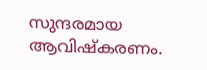സുന്ദരമായ ആവിഷ്കരണം.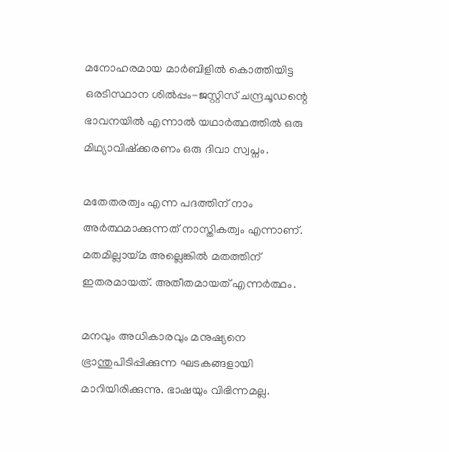മനോഹരമായ മാര്‍ബിളില്‍ കൊത്തിയിട്ട ഒരടിസ്ഥാന ശില്‍പ്പം-ജസ്റ്റിസ്‌ ചന്ദ്രചൂഡന്റെ ഭാവനയില്‍ എന്നാല്‍ യഥാര്‍ത്ഥത്തില്‍ ഒരു മിഥ്യാവിഷ്ക്കരണം ഒരു ദിവാ സ്വപ്നം.

മതേതരത്വം എന്ന പദത്തിന്‌ നാം അര്‍ത്ഥമാക്കുന്നത്‌ നാസ്തികത്വം എന്നാണ്‌. മതമില്ലായ്‌മ അല്ലെങ്കില്‍ മതത്തിന്‌ ഇതരമായത്‌. അതീതമായത്‌ എന്നര്‍ത്ഥം.

മനവും അധികാരവും മനുഷ്യനെ ഭ്രാന്തുപിടിപ്പിക്കുന്ന ഘടകങ്ങളായി മാറിയിരിക്കുന്നു. ഭാഷയും വിഭിന്നമല്ല.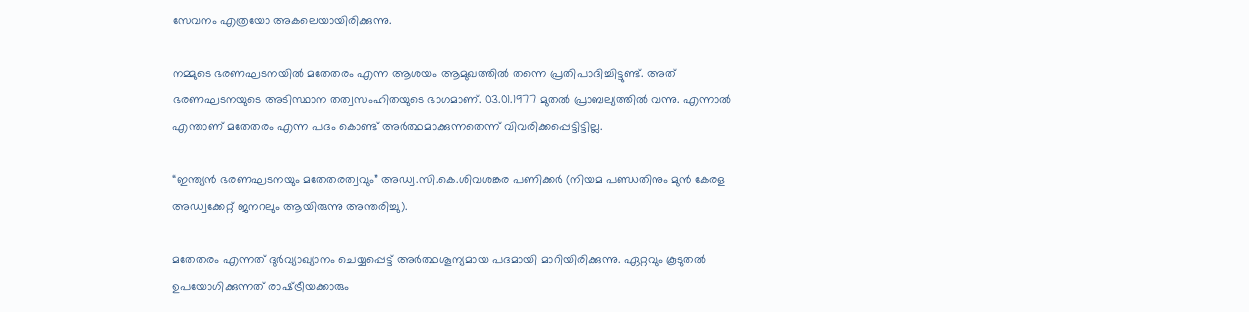സേവനം എത്രയോ അകലെയായിരിക്കുന്നു.

നമ്മുടെ ഭരണഘടനയില്‍ മതേതരം എന്ന ആശയം ആമുഖത്തില്‍ തന്നെ പ്രതിപാദിച്ചിട്ടുണ്ട്‌. അത്‌ ഭരണഘടനയുടെ അടിസ്ഥാന തത്വസംഹിതയുടെ ഭാഗമാണ്‌. 03.01.1977 മുതല്‍ പ്രാബല്യത്തില്‍ വന്നു. എന്നാല്‍ എന്താണ്‌ മതേതരം എന്ന പദം കൊണ്ട്‌ അര്‍ത്ഥമാക്കുന്നതെന്ന്‌ വിവരിക്കപ്പെട്ടിട്ടില്ല.

“ഇന്ത്യന്‍ ഭരണഘടനയും മതേതരത്വവും” അഡ്വ.സി.കെ.ശിവശങ്കര പണിക്കര്‍ (നിയമ പണ്ഡതിനും മുന്‍ കേരള അഡ്വക്കേറ്റ്‌ ജനറലും ആയിരുന്നു അന്തരിച്ചു).

മതേതരം എന്നത്‌ ദുര്‍വ്യാഖ്യാനം ചെയ്യപ്പെട്ട്‌ അര്‍ത്ഥശൂന്യമായ പദമായി മാറിയിരിക്കുന്നു. ഏറ്റവും കൂടുതല്‍ ഉപയോഗിക്കുന്നത്‌ രാഷ്‌ട്രീയക്കാരും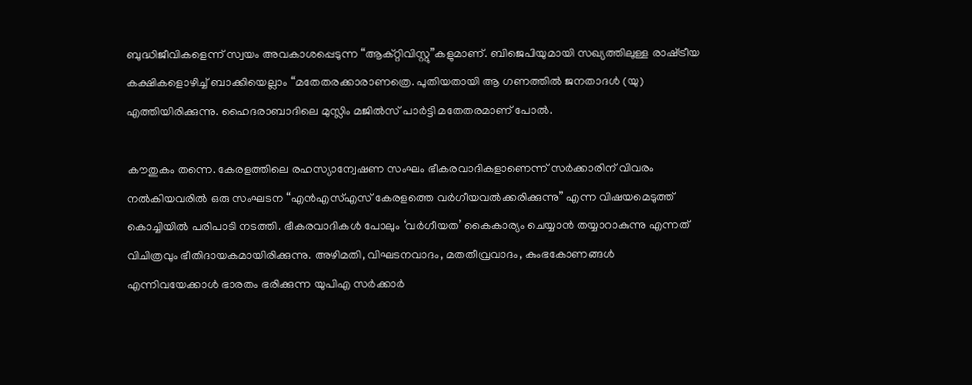ബുദ്ധിജീവികളെന്ന്‌ സ്വയം അവകാശപ്പെടുന്ന “ആക്റ്റിവിസ്റ്റു”കളുമാണ്‌. ബിജെപിയുമായി സഖ്യത്തിലുള്ള രാഷ്‌ട്രീയ കക്ഷികളൊഴിച്ച്‌ ബാക്കിയെല്ലാം “മതേതരക്കാരാണത്രെ. പുതിയതായി ആ ഗണത്തില്‍ ജനതാദള്‍ (യു) എത്തിയിരിക്കുന്നു. ഹൈദരാബാദിലെ മുസ്ലിം മജില്‍സ്‌ പാര്‍ട്ടി മതേതരമാണ്‌ പോല്‍.

കൗതുകം തന്നെ. കേരളത്തിലെ രഹസ്യാന്വേഷണ സംഘം ഭീകരവാദികളാണെന്ന്‌ സര്‍ക്കാരിന്‌ വിവരം നല്‍കിയവരില്‍ ഒരു സംഘടന “എന്‍എസ്‌എസ്‌ കേരളത്തെ വര്‍ഗീയവല്‍ക്കരിക്കുന്നു” എന്ന വിഷയമെടുത്ത്‌ കൊച്ചിയില്‍ പരിപാടി നടത്തി. ഭീകരവാദികള്‍ പോലും ‘വര്‍ഗീയത’ കൈകാര്യം ചെയ്യാന്‍ തയ്യാറാകുന്നു എന്നത്‌ വിചിത്രവും ഭീതിദായകമായിരിക്കുന്നു. അഴിമതി, വിഘടനവാദം, മതതീവ്രവാദം, കുംഭകോണങ്ങള്‍ എന്നിവയേക്കാള്‍ ഭാരതം ഭരിക്കുന്ന യുപിഎ സര്‍ക്കാര്‍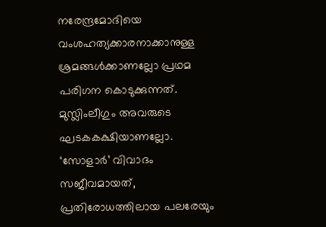നരേന്ദ്രമോദിയെ വംശഹത്യക്കാരനാക്കാനുള്ള ശ്രമങ്ങള്‍ക്കാണല്ലോ പ്രഥമ പരിഗന കൊടുക്കുന്നത്‌. മുസ്ലിംലീഗും അവരുടെ ഘടകകക്ഷിയാണല്ലോ. ‘സോളാര്‍’ വിവാദം സജീവമായത്‌, പ്രതിരോധത്തിലായ പലരേയും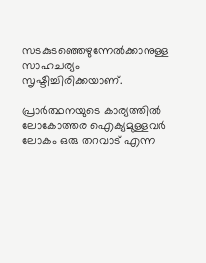സടകുടഞ്ഞെഴുന്നേല്‍ക്കാനുള്ള സാഹചര്യം സൃഷ്ടിച്ചിരിക്കയാണ്‌.

പ്രാര്‍ത്ഥനയുടെ കാര്യത്തില്‍ ലോകോത്തര ഐക്യമുള്ളവര്‍ ലോകം ഒരു തറവാട്‌ എന്ന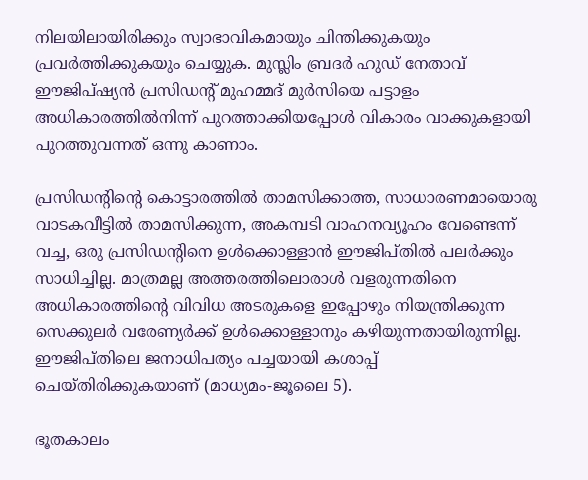നിലയിലായിരിക്കും സ്വാഭാവികമായും ചിന്തിക്കുകയും പ്രവര്‍ത്തിക്കുകയും ചെയ്യുക. മുസ്ലിം ബ്രദര്‍ ഹുഡ്‌ നേതാവ്‌ ഈജിപ്ഷ്യന്‍ പ്രസിഡന്റ്‌ മുഹമ്മദ്‌ മുര്‍സിയെ പട്ടാളം അധികാരത്തില്‍നിന്ന്‌ പുറത്താക്കിയപ്പോള്‍ വികാരം വാക്കുകളായി പുറത്തുവന്നത്‌ ഒന്നു കാണാം.

പ്രസിഡന്റിന്റെ കൊട്ടാരത്തില്‍ താമസിക്കാത്ത, സാധാരണമായൊരു വാടകവീട്ടില്‍ താമസിക്കുന്ന, അകമ്പടി വാഹനവ്യൂഹം വേണ്ടെന്ന്‌ വച്ച, ഒരു പ്രസിഡന്റിനെ ഉള്‍ക്കൊള്ളാന്‍ ഈജിപ്തില്‍ പലര്‍ക്കും സാധിച്ചില്ല. മാത്രമല്ല അത്തരത്തിലൊരാള്‍ വളരുന്നതിനെ അധികാരത്തിന്റെ വിവിധ അടരുകളെ ഇപ്പോഴും നിയന്ത്രിക്കുന്ന സെക്കുലര്‍ വരേണ്യര്‍ക്ക്‌ ഉള്‍ക്കൊള്ളാനും കഴിയുന്നതായിരുന്നില്ല. ഈജിപ്തിലെ ജനാധിപത്യം പച്ചയായി കശാപ്പ്‌ ചെയ്തിരിക്കുകയാണ്‌ (മാധ്യമം-ജൂലൈ 5).

ഭൂതകാലം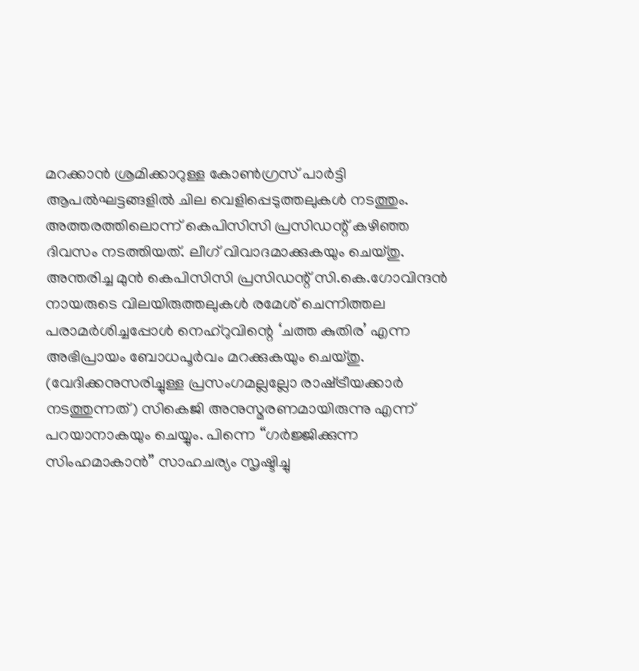മറക്കാന്‍ ശ്രമിക്കാറുള്ള കോണ്‍ഗ്രസ്‌ പാര്‍ട്ടി ആപല്‍ഘട്ടങ്ങളില്‍ ചില വെളിപ്പെടുത്തലുകള്‍ നടത്തും. അത്തരത്തിലൊന്ന്‌ കെപിസിസി പ്രസിഡന്റ്‌ കഴിഞ്ഞ ദിവസം നടത്തിയത്‌. ലീഗ്‌ വിവാദമാക്കുകയും ചെയ്തു. അന്തരിച്ച മുന്‍ കെപിസിസി പ്രസിഡന്റ്‌ സി.കെ.ഗോവിന്ദന്‍ നായരുടെ വിലയിരുത്തലുകള്‍ രമേശ്‌ ചെന്നിത്തല പരാമര്‍ശിച്ചപ്പോള്‍ നെഹ്‌റുവിന്റെ ‘ചത്ത കുതിര’ എന്ന അഭിപ്രായം ബോധപൂര്‍വം മറക്കുകയും ചെയ്തു. (വേദിക്കനുസരിച്ചുള്ള പ്രസംഗമല്ലല്ലോ രാഷ്‌ട്രീയക്കാര്‍ നടത്തുന്നത്‌) സികെജി അനുസ്മരണമായിരുന്നു എന്ന്‌ പറയാനാകയും ചെയ്യും. പിന്നെ “ഗര്‍ജ്ജിക്കുന്ന സിംഹമാകാന്‍” സാഹചര്യം സൃഷ്ടിച്ചു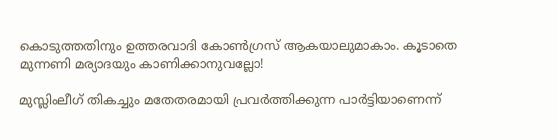കൊടുത്തതിനും ഉത്തരവാദി കോണ്‍ഗ്രസ്‌ ആകയാലുമാകാം. കൂടാതെ മുന്നണി മര്യാദയും കാണിക്കാനുവല്ലോ!

മുസ്ലിംലീഗ്‌ തികച്ചും മതേതരമായി പ്രവര്‍ത്തിക്കുന്ന പാര്‍ട്ടിയാണെന്ന്‌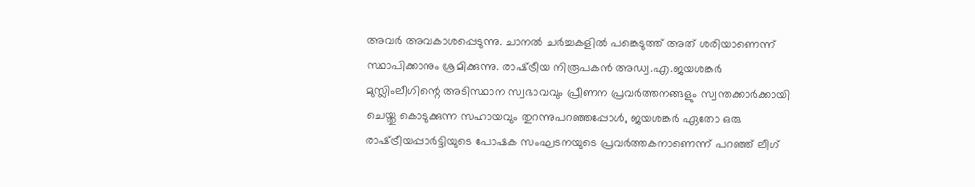അവര്‍ അവകാശപ്പെടുന്നു. ചാനല്‍ ചര്‍ച്ചകളില്‍ പങ്കെടുത്ത്‌ അത്‌ ശരിയാണെന്ന്‌ സ്ഥാപിക്കാനും ശ്രമിക്കുന്നു. രാഷ്‌ട്രീയ നിരൂപകന്‍ അഡ്വ.എ.ജയശങ്കര്‍ മുസ്ലിംലീഗിന്റെ അടിസ്ഥാന സ്വഭാവവും പ്രീണന പ്രവര്‍ത്തനങ്ങളും സ്വന്തക്കാര്‍ക്കായി ചെയ്തു കൊടുക്കുന്ന സഹായവും തുറന്നുപറഞ്ഞപ്പോള്‍, ജയശങ്കര്‍ ഏതോ ഒരു രാഷ്‌ട്രീയപ്പാര്‍ട്ടിയുടെ പോഷക സംഘടനയുടെ പ്രവര്‍ത്തകനാണെന്ന്‌ പറഞ്ഞ്‌ ലീഗ്‌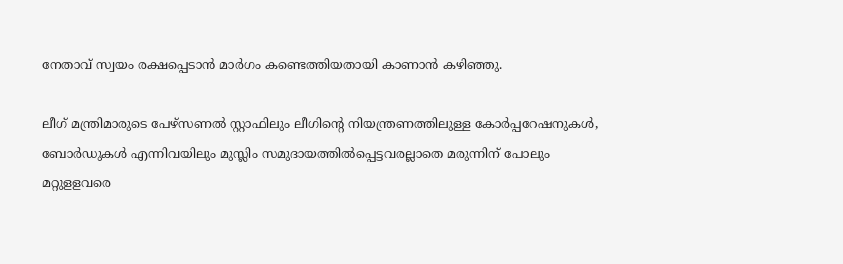നേതാവ്‌ സ്വയം രക്ഷപ്പെടാന്‍ മാര്‍ഗം കണ്ടെത്തിയതായി കാണാന്‍ കഴിഞ്ഞു.

ലീഗ്‌ മന്ത്രിമാരുടെ പേഴ്സണല്‍ സ്റ്റാഫിലും ലീഗിന്റെ നിയന്ത്രണത്തിലുള്ള കോര്‍പ്പറേഷനുകള്‍, ബോര്‍ഡുകള്‍ എന്നിവയിലും മുസ്ലിം സമുദായത്തില്‍പ്പെട്ടവരല്ലാതെ മരുന്നിന്‌ പോലും മറ്റുളളവരെ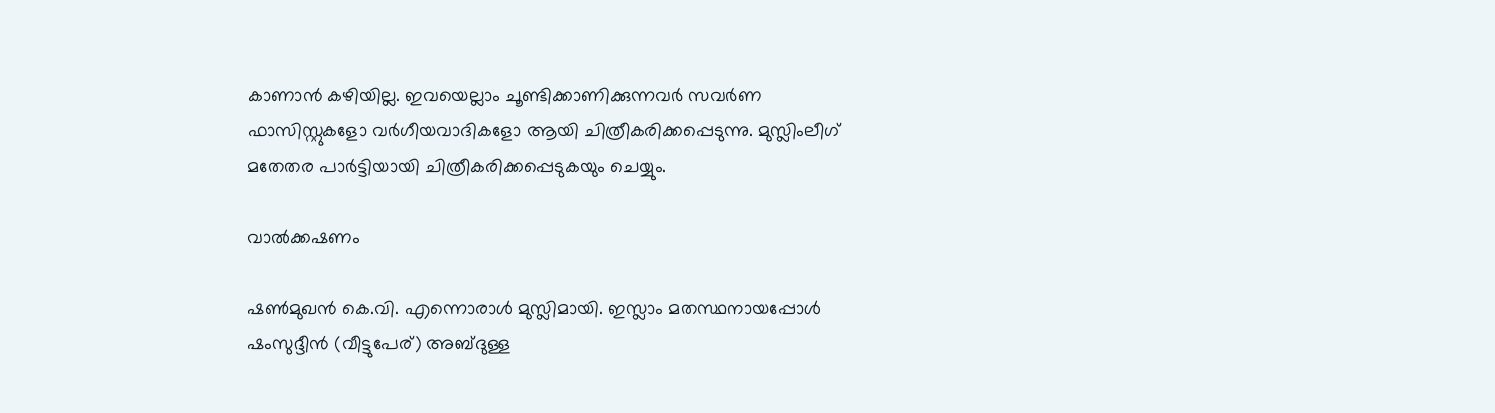കാണാന്‍ കഴിയില്ല. ഇവയെല്ലാം ചൂണ്ടിക്കാണിക്കുന്നവര്‍ സവര്‍ണ ഫാസിസ്റ്റുകളോ വര്‍ഗീയവാദികളോ ആയി ചിത്രീകരിക്കപ്പെടുന്നു. മുസ്ലിംലീഗ്‌ മതേതര പാര്‍ട്ടിയായി ചിത്രീകരിക്കപ്പെടുകയും ചെയ്യും.

വാല്‍ക്കഷണം

ഷണ്‍മുഖന്‍ കെ.വി. എന്നൊരാള്‍ മുസ്ലിമായി. ഇസ്ലാം മതസ്ഥനായപ്പോള്‍ ഷംസുദ്ദീന്‍ (വീട്ടുപേര്‌) അബ്ദുള്ള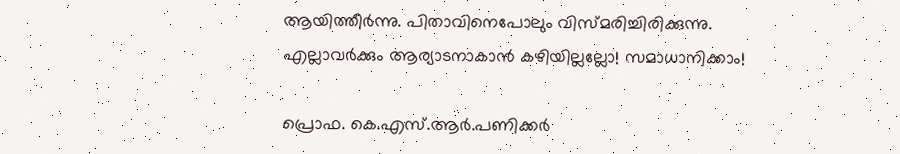ആയിത്തീര്‍ന്നു. പിതാവിനെപോലും വിസ്മരിച്ചിരിക്കുന്നു. എല്ലാവര്‍ക്കും ആര്യാടനാകാന്‍ കഴിയില്ലല്ലോ! സമാധാനിക്കാം!

പ്രൊഫ. കെ.എസ്‌.ആര്‍.പണിക്കര്‍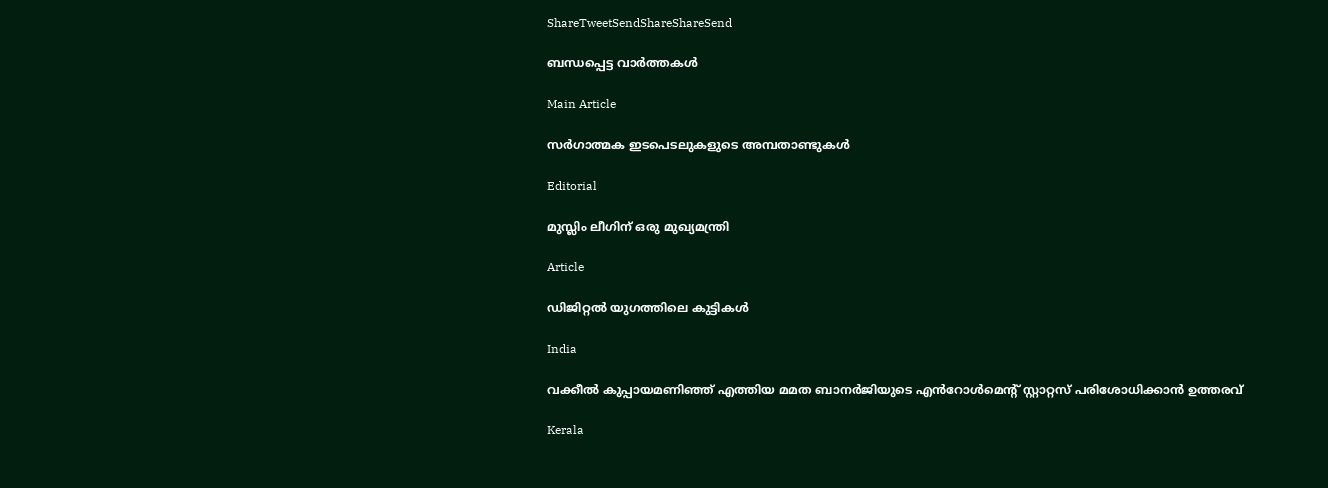ShareTweetSendShareShareSend

ബന്ധപ്പെട്ട വാര്‍ത്തകള്‍

Main Article

സര്‍ഗാത്മക ഇടപെടലുകളുടെ അമ്പതാണ്ടുകള്‍

Editorial

മുസ്ലിം ലീഗിന് ഒരു മുഖ്യമന്ത്രി

Article

ഡിജിറ്റല്‍ യുഗത്തിലെ കുട്ടികള്‍

India

വക്കീൽ കുപ്പായമണിഞ്ഞ് എത്തിയ മമത ബാനർജിയുടെ എൻറോൾമെന്റ് സ്റ്റാറ്റസ് പരിശോധിക്കാൻ ഉത്തരവ്

Kerala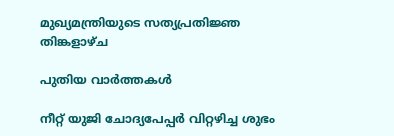മുഖ്യമന്ത്രിയുടെ സത്യപ്രതിജ്ഞ തിങ്കളാഴ്ച

പുതിയ വാര്‍ത്തകള്‍

നീറ്റ് യുജി ചോദ്യപേപ്പര്‍ വിറ്റഴിച്ച ശുഭം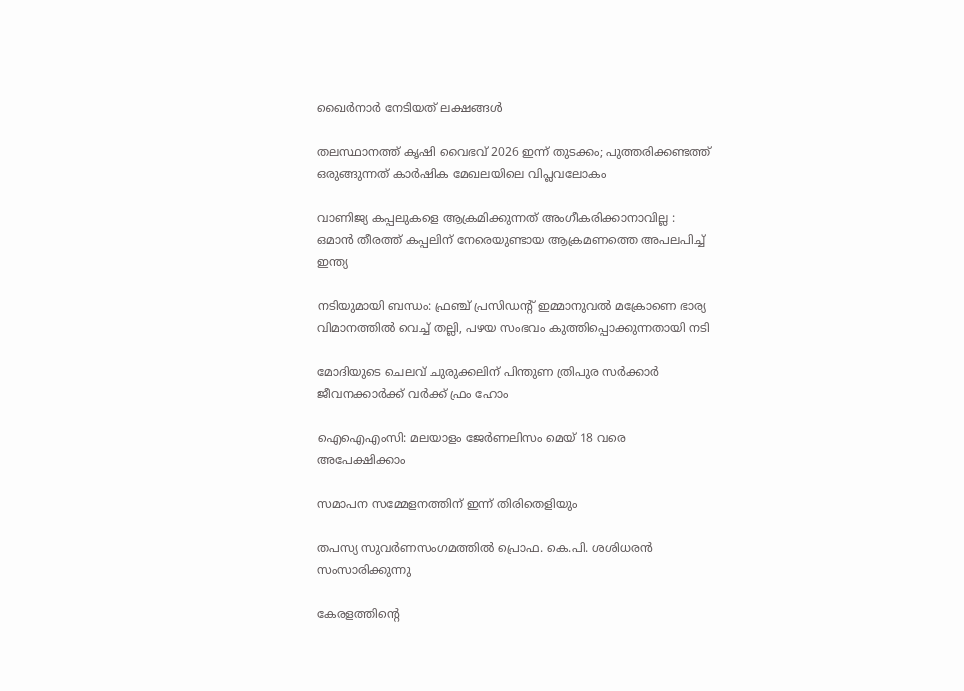ഖൈര്‍നാര്‍ നേടിയത് ലക്ഷങ്ങള്‍

തലസ്ഥാനത്ത് കൃഷി വൈഭവ് 2026 ഇന്ന് തുടക്കം; പുത്തരിക്കണ്ടത്ത് ഒരുങ്ങുന്നത് കാര്‍ഷിക മേഖലയിലെ വിപ്ലവലോകം

വാണിജ്യ കപ്പലുകളെ ആക്രമിക്കുന്നത് അംഗീകരിക്കാനാവില്ല : ഒമാൻ തീരത്ത് കപ്പലിന് നേരെയുണ്ടായ ആക്രമണത്തെ അപലപിച്ച് ഇന്ത്യ

നടിയുമായി ബന്ധം: ഫ്രഞ്ച് പ്രസിഡന്റ് ഇമ്മാനുവൽ മക്രോണെ ഭാര്യ വിമാനത്തില്‍ വെച്ച് തല്ലി, പഴയ സംഭവം കുത്തിപ്പൊക്കുന്നതായി നടി

മോദിയുടെ ചെലവ് ചുരുക്കലിന് പിന്തുണ ത്രിപുര സര്‍ക്കാര്‍ ജീവനക്കാര്‍ക്ക് വര്‍ക്ക് ഫ്രം ഹോം

ഐഐഎംസി: മലയാളം ജേര്‍ണലിസം മെയ് 18 വരെ അപേക്ഷിക്കാം

സമാപന സമ്മേളനത്തിന് ഇന്ന് തിരിതെളിയും

തപസ്യ സുവര്‍ണസംഗമത്തില്‍ പ്രൊഫ. കെ.പി. ശശിധരന്‍ സംസാരിക്കുന്നു

കേരളത്തിന്റെ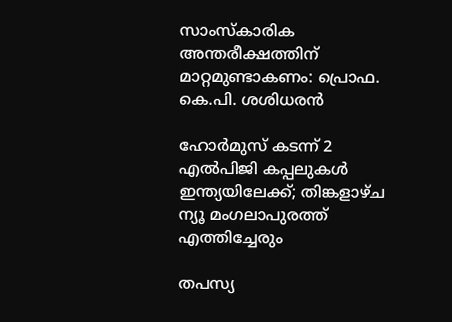സാംസ്‌കാരിക അന്തരീക്ഷത്തിന് മാറ്റമുണ്ടാകണം: പ്രൊഫ. കെ.പി. ശശിധരന്‍

ഹോർമുസ് കടന്ന് 2 എൽപിജി കപ്പലുകൾ ഇന്ത്യയിലേക്ക്; തിങ്കളാഴ്ച ന്യൂ മംഗലാപുരത്ത് എത്തിച്ചേരും

തപസ്യ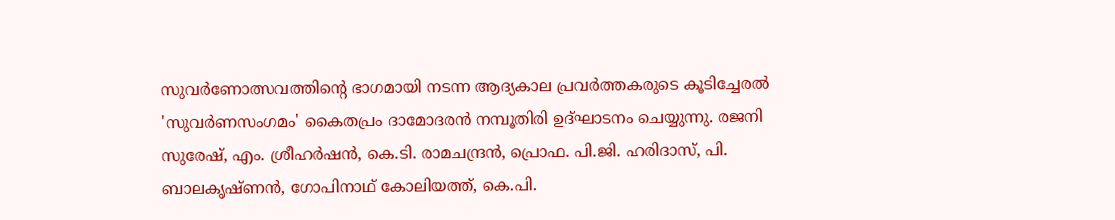സുവര്‍ണോത്സവത്തിന്റെ ഭാഗമായി നടന്ന ആദ്യകാല പ്രവര്‍ത്തകരുടെ കൂടിച്ചേരല്‍ 'സുവര്‍ണസംഗമം' കൈതപ്രം ദാമോദരന്‍ നമ്പൂതിരി ഉദ്ഘാടനം ചെയ്യുന്നു. രജനി സുരേഷ്, എം. ശ്രീഹര്‍ഷന്‍, കെ.ടി. രാമചന്ദ്രന്‍, പ്രൊഫ. പി.ജി. ഹരിദാസ്, പി. ബാലകൃഷ്ണന്‍, ഗോപിനാഥ് കോലിയത്ത്, കെ.പി.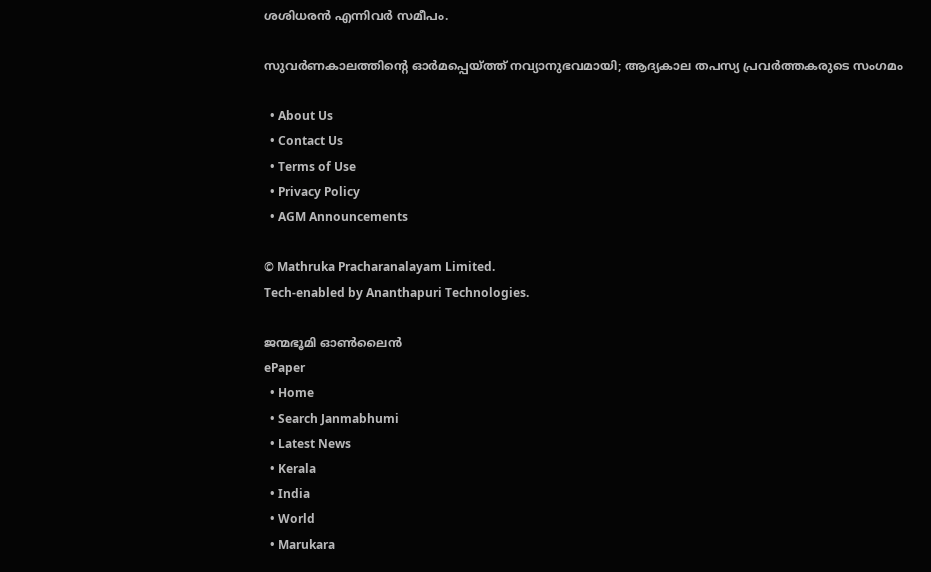ശശിധരന്‍ എന്നിവര്‍ സമീപം.

സുവര്‍ണകാലത്തിന്റെ ഓര്‍മപ്പെയ്‌ത്ത് നവ്യാനുഭവമായി; ആദ്യകാല തപസ്യ പ്രവര്‍ത്തകരുടെ സംഗമം

  • About Us
  • Contact Us
  • Terms of Use
  • Privacy Policy
  • AGM Announcements

© Mathruka Pracharanalayam Limited.
Tech-enabled by Ananthapuri Technologies.

ജന്മഭൂമി ഓണ്‍ലൈന്‍
ePaper
  • Home
  • Search Janmabhumi
  • Latest News
  • Kerala
  • India
  • World
  • Marukara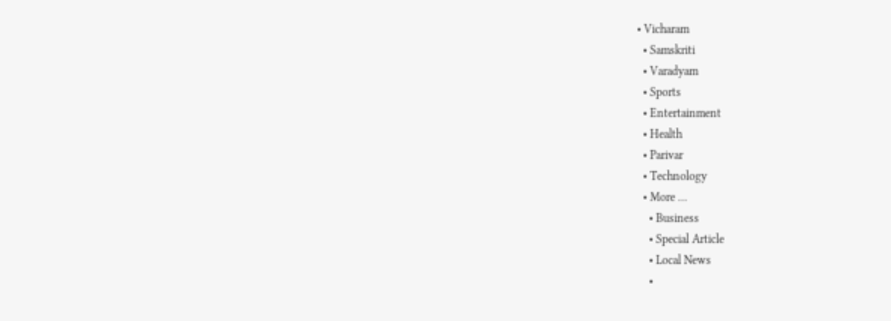• Vicharam
  • Samskriti
  • Varadyam
  • Sports
  • Entertainment
  • Health
  • Parivar
  • Technology
  • More …
    • Business
    • Special Article
    • Local News
    •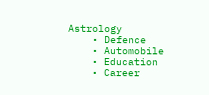Astrology
    • Defence
    • Automobile
    • Education
    • Career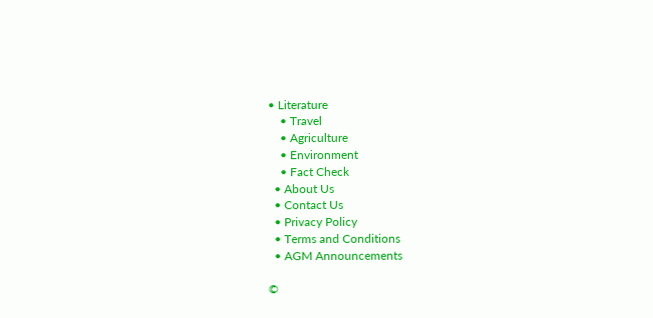• Literature
    • Travel
    • Agriculture
    • Environment
    • Fact Check
  • About Us
  • Contact Us
  • Privacy Policy
  • Terms and Conditions
  • AGM Announcements

©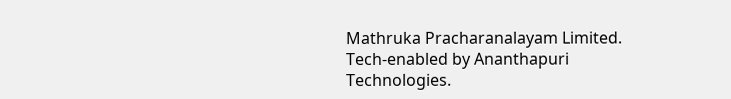Mathruka Pracharanalayam Limited.
Tech-enabled by Ananthapuri Technologies.